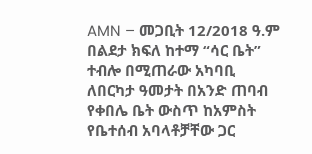AMN – መጋቢት 12/2018 ዓ.ም
በልደታ ክፍለ ከተማ “ሳር ቤት” ተብሎ በሚጠራው አካባቢ ለበርካታ ዓመታት በአንድ ጠባብ የቀበሌ ቤት ውስጥ ከአምስት የቤተሰብ አባላቶቻቸው ጋር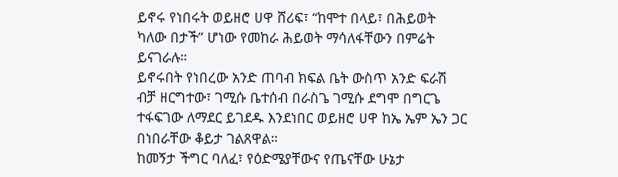ይኖሩ የነበሩት ወይዘሮ ሀዋ ሸሪፍ፣ “ከሞተ በላይ፣ በሕይወት ካለው በታች” ሆነው የመከራ ሕይወት ማሳለፋቸውን በምሬት ይናገራሉ።
ይኖሩበት የነበረው አንድ ጠባብ ክፍል ቤት ውስጥ አንድ ፍራሽ ብቻ ዘርግተው፣ ገሚሱ ቤተሰብ በራስጌ ገሚሱ ደግሞ በግርጌ ተፋፍገው ለማደር ይገደዱ እንደነበር ወይዘሮ ሀዋ ከኤ ኤም ኤን ጋር በነበራቸው ቆይታ ገልጸዋል።
ከመኝታ ችግር ባለፈ፣ የዕድሜያቸውና የጤናቸው ሁኔታ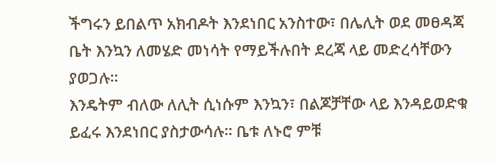ችግሩን ይበልጥ አክብዶት እንደነበር አንስተው፣ በሌሊት ወደ መፀዳጃ ቤት እንኳን ለመሄድ መነሳት የማይችሉበት ደረጃ ላይ መድረሳቸውን ያወጋሉ፡፡
እንዴትም ብለው ለሊት ሲነሱም እንኳን፣ በልጆቻቸው ላይ እንዳይወድቁ ይፈሩ እንደነበር ያስታውሳሉ። ቤቱ ለኑሮ ምቹ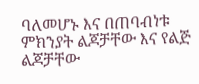ባለመሆኑ እና በጠባብነቱ ምክንያት ልጆቻቸው እና የልጅ ልጆቻቸው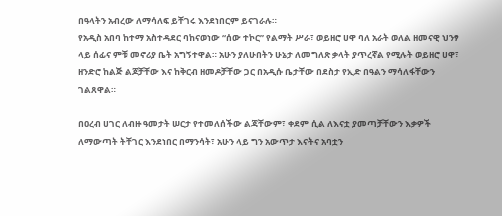በዓላትን አብረው ለማሳለፍ ይቸገሩ እንደነበርም ይናገራሉ።
የአዲስ አበባ ከተማ አስተዳደር ባከናወነው “ሰው ተኮር” የልማት ሥራ፣ ወይዘሮ ሀዋ ባለ አራት ወለል ዘመናዊ ህንፃ ላይ ሰፊና ምቹ መኖሪያ ቤት አግኝተዋል። አሁን ያለሁበትን ሁኔታ ለመግለጽ ቃላት ያጥረኛል የሚሉት ወይዘሮ ሀዋ፣ ዘንድሮ ከልጅ ልጆቻቸው እና ከቅርብ ዘመዶቻቸው ጋር በአዲሱ ቤታቸው በደስታ የኢድ በዓልን ማሳለፋቸውን ገልጸዋል።

በዐረብ ሀገር ለብዙ ዓመታት ሠርታ የተመለሰችው ልጃቸውም፣ ቀደም ሲል ለእናቷ ያመጣቻቸውን እቃዎች ለማውጣት ትቸገር እንደነበር በማንሳት፣ አሁን ላይ ግን አውጥታ እናትና አባቷን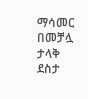ማሳመር በመቻሏ ታላቅ ደስታ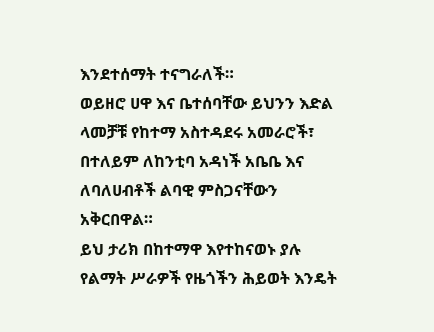እንደተሰማት ተናግራለች።
ወይዘሮ ሀዋ እና ቤተሰባቸው ይህንን እድል ላመቻቹ የከተማ አስተዳደሩ አመራሮች፣ በተለይም ለከንቲባ አዳነች አቤቤ እና ለባለሀብቶች ልባዊ ምስጋናቸውን አቅርበዋል።
ይህ ታሪክ በከተማዋ እየተከናወኑ ያሉ የልማት ሥራዎች የዜጎችን ሕይወት እንዴት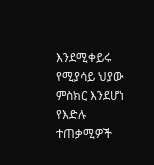እንደሚቀይሩ የሚያሳይ ህያው ምስክር እንደሆነ የእድሉ ተጠቃሚዎች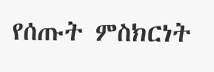የሰጡት ምስክርነት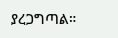ያረጋግጣል።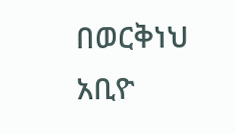በወርቅነህ አቢዮ